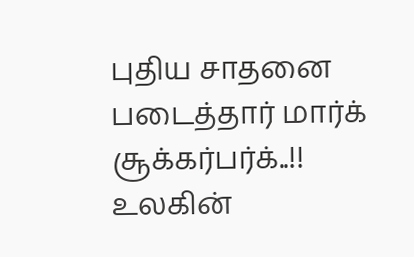புதிய சாதனை படைத்தார் மார்க் சூக்கர்பர்க்..!!
உலகின்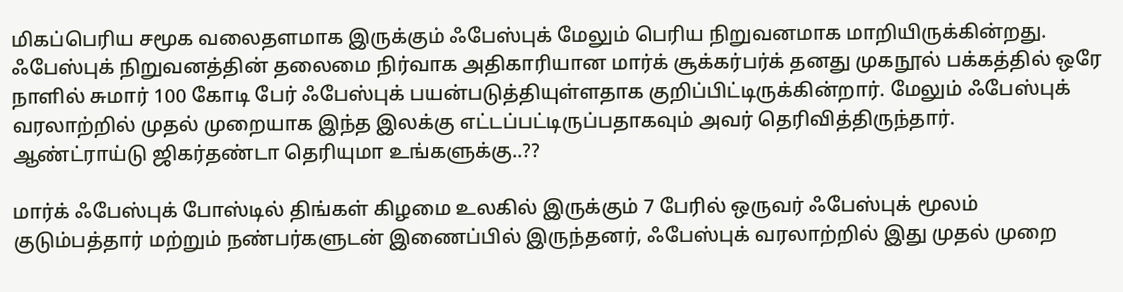மிகப்பெரிய சமூக வலைதளமாக இருக்கும் ஃபேஸ்புக் மேலும் பெரிய நிறுவனமாக மாறியிருக்கின்றது. ஃபேஸ்புக் நிறுவனத்தின் தலைமை நிர்வாக அதிகாரியான மார்க் சூக்கர்பர்க் தனது முகநூல் பக்கத்தில் ஒரே நாளில் சுமார் 100 கோடி பேர் ஃபேஸ்புக் பயன்படுத்தியுள்ளதாக குறிப்பிட்டிருக்கின்றார். மேலும் ஃபேஸ்புக் வரலாற்றில் முதல் முறையாக இந்த இலக்கு எட்டப்பட்டிருப்பதாகவும் அவர் தெரிவித்திருந்தார்.
ஆண்ட்ராய்டு ஜிகர்தண்டா தெரியுமா உங்களுக்கு..??

மார்க் ஃபேஸ்புக் போஸ்டில் திங்கள் கிழமை உலகில் இருக்கும் 7 பேரில் ஒருவர் ஃபேஸ்புக் மூலம் குடும்பத்தார் மற்றும் நண்பர்களுடன் இணைப்பில் இருந்தனர், ஃபேஸ்புக் வரலாற்றில் இது முதல் முறை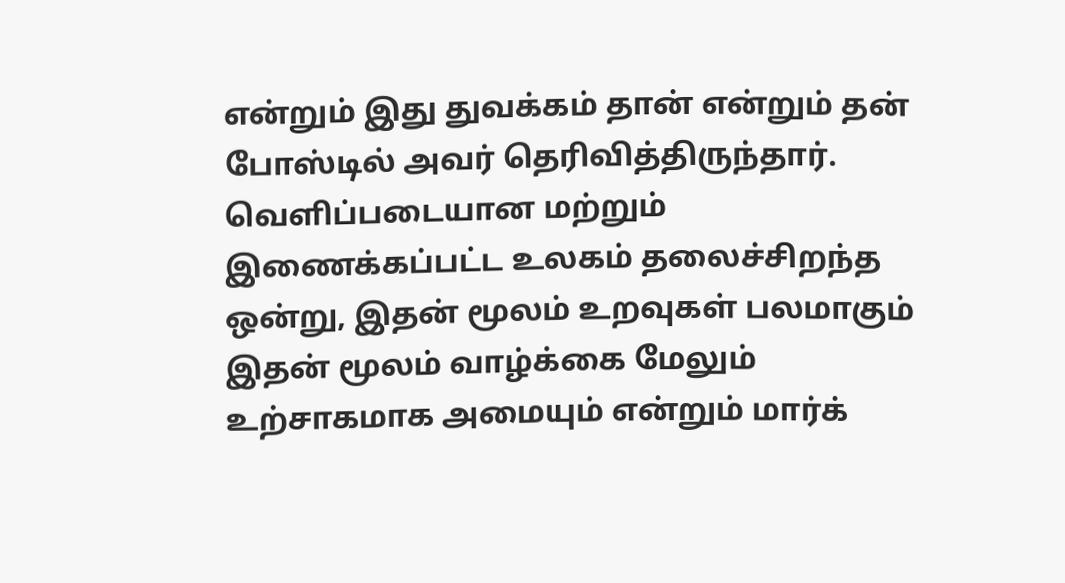என்றும் இது துவக்கம் தான் என்றும் தன் போஸ்டில் அவர் தெரிவித்திருந்தார். வெளிப்படையான மற்றும் இணைக்கப்பட்ட உலகம் தலைச்சிறந்த ஒன்று, இதன் மூலம் உறவுகள் பலமாகும் இதன் மூலம் வாழ்க்கை மேலும் உற்சாகமாக அமையும் என்றும் மார்க்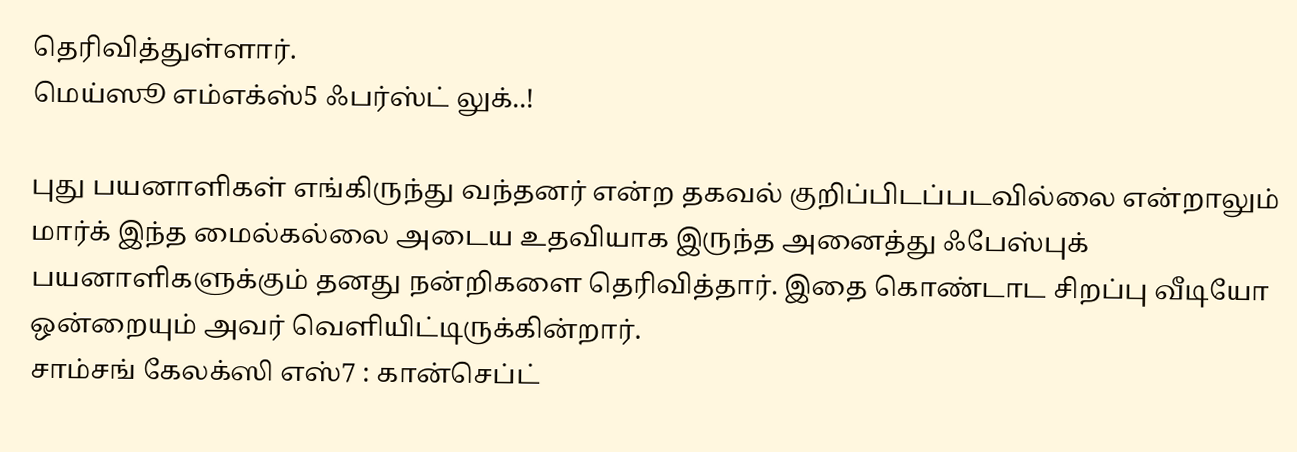தெரிவித்துள்ளார்.
மெய்ஸூ எம்எக்ஸ்5 ஃபர்ஸ்ட் லுக்..!

புது பயனாளிகள் எங்கிருந்து வந்தனர் என்ற தகவல் குறிப்பிடப்படவில்லை என்றாலும் மார்க் இந்த மைல்கல்லை அடைய உதவியாக இருந்த அனைத்து ஃபேஸ்புக் பயனாளிகளுக்கும் தனது நன்றிகளை தெரிவித்தார். இதை கொண்டாட சிறப்பு வீடியோ ஒன்றையும் அவர் வெளியிட்டிருக்கின்றார்.
சாம்சங் கேலக்ஸி எஸ்7 : கான்செப்ட்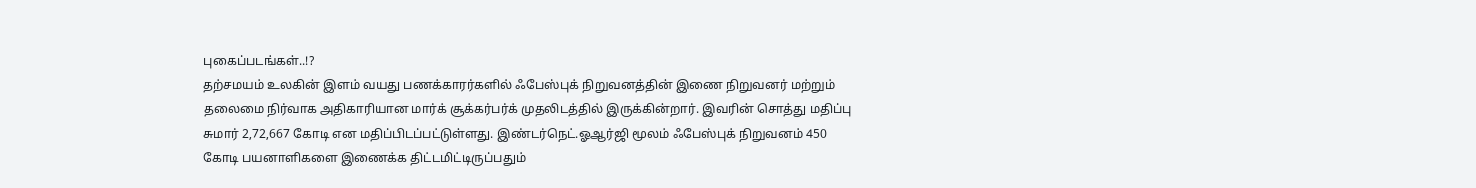புகைப்படங்கள்..!?
தற்சமயம் உலகின் இளம் வயது பணக்காரர்களில் ஃபேஸ்புக் நிறுவனத்தின் இணை நிறுவனர் மற்றும் தலைமை நிர்வாக அதிகாரியான மார்க் சூக்கர்பர்க் முதலிடத்தில் இருக்கின்றார். இவரின் சொத்து மதிப்பு சுமார் 2,72,667 கோடி என மதிப்பிடப்பட்டுள்ளது. இண்டர்நெட்.ஓஆர்ஜி மூலம் ஃபேஸ்புக் நிறுவனம் 450 கோடி பயனாளிகளை இணைக்க திட்டமிட்டிருப்பதும்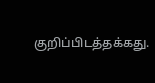குறிப்பிடத்தக்கது.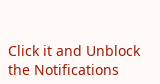Click it and Unblock the Notifications